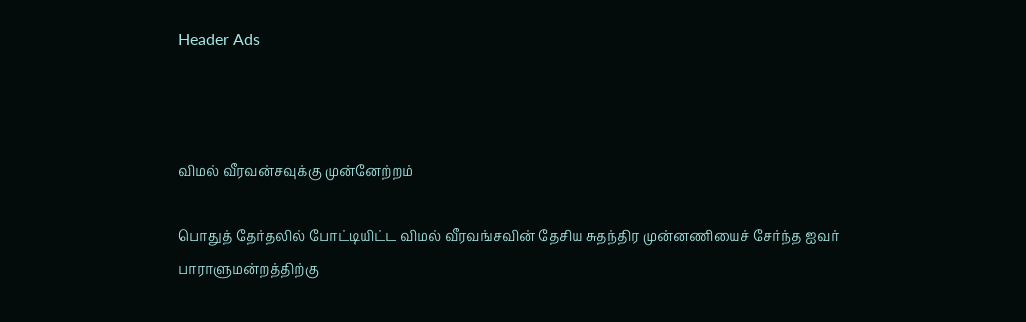Header Ads



விமல் வீரவன்சவுக்கு முன்னேற்றம்

பொதுத் தேர்தலில் போட்டியிட்ட விமல் வீரவங்சவின் தேசிய சுதந்திர முன்னணியைச் சேர்ந்த ஐவர் பாராளுமன்றத்திற்கு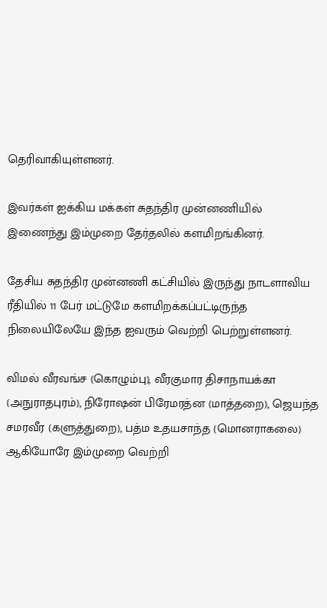தெரிவாகியுள்ளனர்.

இவர்கள் ஐக்கிய மக்கள் சுதந்திர முன்னணியில் இணைந்து இம்முறை தேர்தலில் களமிறங்கினர்.

தேசிய சுதந்திர முன்னணி கட்சியில் இருந்து நாடளாவிய ரீதியில் 11 பேர் மட்டுமே களமிறக்கப்பட்டிருந்த நிலையிலேயே இந்த ஐவரும் வெற்றி பெற்றுள்ளனர்.

விமல் வீரவங்ச (கொழும்பு), வீரகுமார திசாநாயக்கா (அநுராதபுரம்), நிரோஷன் பிரேமரத்ன (மாத்தறை), ஜெயந்த சமரவீர (களுத்துறை), பத்ம உதயசாந்த (மொனராகலை) ஆகியோரே இம்முறை வெற்றி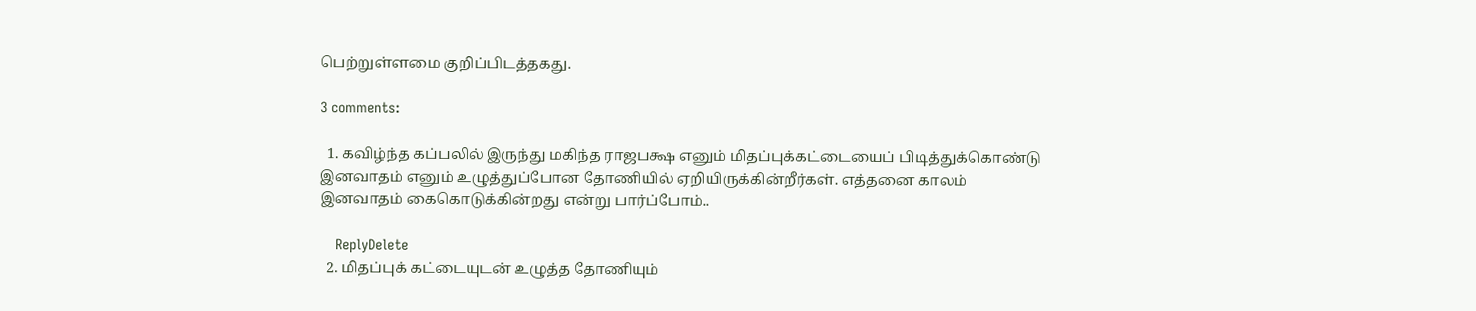பெற்றுள்ளமை குறிப்பிடத்தகது.

3 comments:

  1. கவிழ்ந்த கப்பலில் இருந்து மகிந்த ராஜபக்ஷ எனும் மிதப்புக்கட்டையைப் பிடித்துக்கொண்டு இனவாதம் எனும் உழுத்துப்போன தோணியில் ஏறியிருக்கின்றீர்கள். எத்தனை காலம் இனவாதம் கைகொடுக்கின்றது என்று பார்ப்போம்..

    ReplyDelete
  2. மிதப்புக் கட்டையுடன் உழுத்த தோணியும்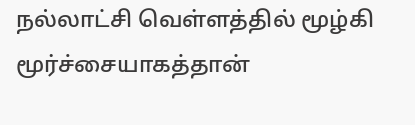நல்லாட்சி வெள்ளத்தில் மூழ்கி மூர்ச்சையாகத்தான்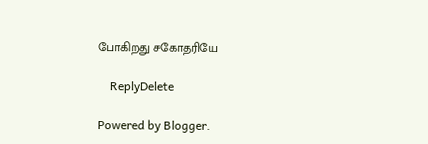போகிறது சகோதரியே

    ReplyDelete

Powered by Blogger.